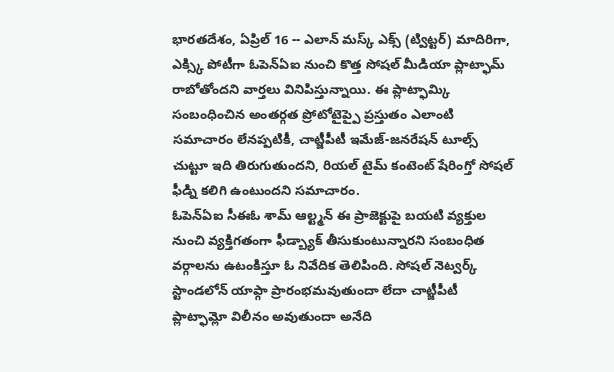భారతదేశం, ఏప్రిల్ 16 -- ఎలాన్ మస్క్ ఎక్స్ (ట్విట్టర్) మాదిరిగా, ఎక్స్కి పోటీగా ఓపెన్ఏఐ నుంచి కొత్త సోషల్ మీడియా ప్లాట్ఫామ్ రాబోతోందని వార్తలు వినిపిస్తున్నాయి. ఈ ప్లాట్ఫామ్కి సంబంధించిన అంతర్గత ప్రోటోటైప్పై ప్రస్తుతం ఎలాంటి సమాచారం లేనప్పటికీ, చాట్జీపీటీ ఇమేజ్-జనరేషన్ టూల్స్ చుట్టూ ఇది తిరుగుతుందని, రియల్ టైమ్ కంటెంట్ షేరింగ్తో సోషల్ ఫీడ్ని కలిగి ఉంటుందని సమాచారం.
ఓపెన్ఏఐ సీఈఓ శామ్ ఆల్ట్మన్ ఈ ప్రాజెక్టుపై బయటి వ్యక్తుల నుంచి వ్యక్తిగతంగా ఫీడ్బ్యాక్ తీసుకుంటున్నారని సంబంధిత వర్గాలను ఉటంకిస్తూ ఓ నివేదిక తెలిపింది. సోషల్ నెట్వర్క్ స్టాండలోన్ యాప్గా ప్రారంభమవుతుందా లేదా చాట్జీపీటీ ప్లాట్ఫామ్లో విలీనం అవుతుందా అనేది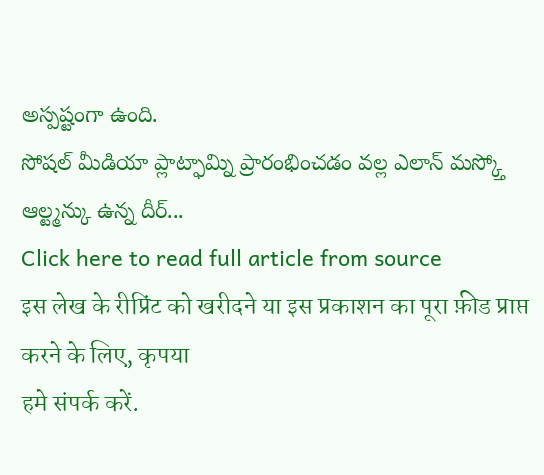అస్పష్టంగా ఉంది.
సోషల్ మీడియా ప్లాట్ఫామ్ని ప్రారంభించడం వల్ల ఎలాన్ మస్క్తో ఆల్ట్మన్కు ఉన్న దీర్...
Click here to read full article from source
इस लेख के रीप्रिंट को खरीदने या इस प्रकाशन का पूरा फ़ीड प्राप्त करने के लिए, कृपया
हमे संपर्क करें.